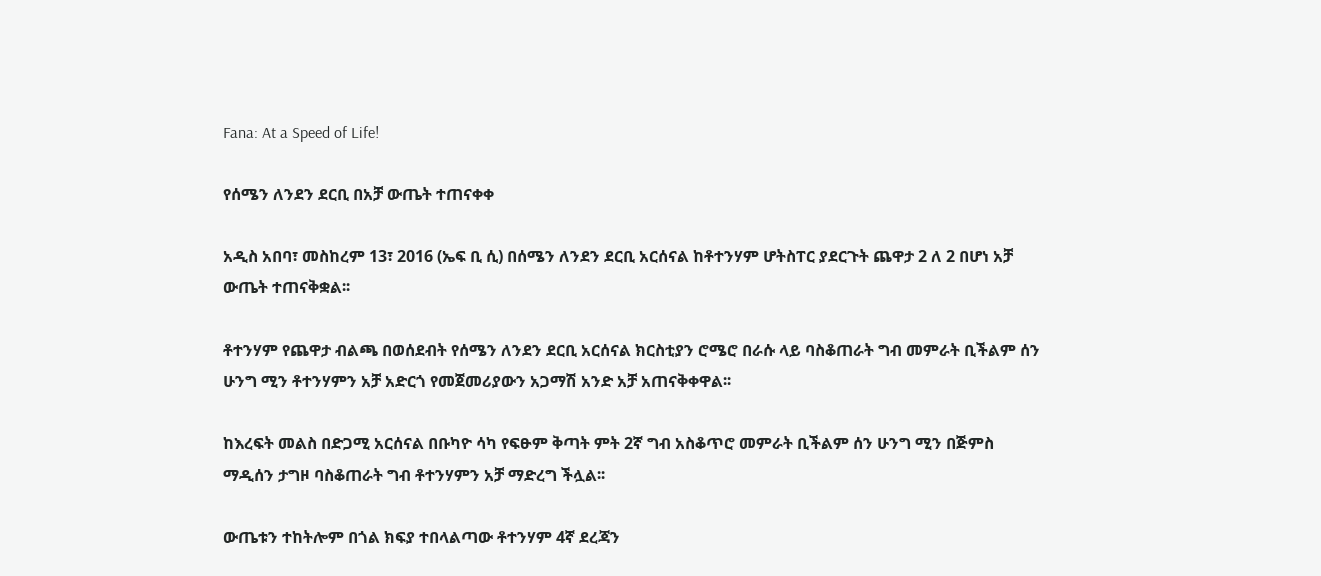Fana: At a Speed of Life!

የሰሜን ለንደን ደርቢ በአቻ ውጤት ተጠናቀቀ

አዲስ አበባ፣ መስከረም 13፣ 2016 (ኤፍ ቢ ሲ) በሰሜን ለንደን ደርቢ አርሰናል ከቶተንሃም ሆትስፐር ያደርጉት ጨዋታ 2 ለ 2 በሆነ አቻ ውጤት ተጠናቅቋል፡፡

ቶተንሃም የጨዋታ ብልጫ በወሰደብት የሰሜን ለንደን ደርቢ አርሰናል ክርስቲያን ሮሜሮ በራሱ ላይ ባስቆጠራት ግብ መምራት ቢችልም ሰን ሁንግ ሚን ቶተንሃምን አቻ አድርጎ የመጀመሪያውን አጋማሽ አንድ አቻ አጠናቅቀዋል፡፡

ከእረፍት መልስ በድጋሚ አርሰናል በቡካዮ ሳካ የፍፁም ቅጣት ምት 2ኛ ግብ አስቆጥሮ መምራት ቢችልም ሰን ሁንግ ሚን በጅምስ ማዲሰን ታግዞ ባስቆጠራት ግብ ቶተንሃምን አቻ ማድረግ ችሏል፡፡

ውጤቱን ተከትሎም በጎል ክፍያ ተበላልጣው ቶተንሃም 4ኛ ደረጃን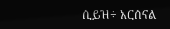ሲይዝ÷ አርሰናል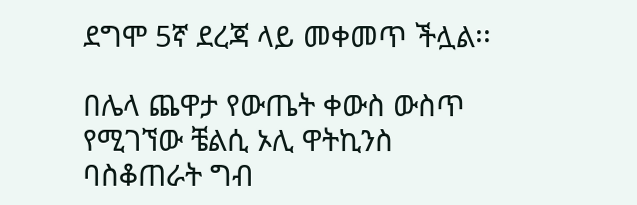ደግሞ 5ኛ ደረጃ ላይ መቀመጥ ችሏል፡፡

በሌላ ጨዋታ የውጤት ቀውስ ውስጥ የሚገኘው ቼልሲ ኦሊ ዋትኪንስ ባስቆጠራት ግብ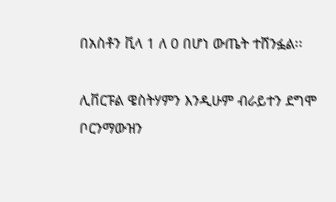በአስቶን ቪላ 1 ለ 0 በሆነ ውጤት ተሸንፏል፡፡

ሊቨርፑል ዌስትሃምን እንዲሁም ብራይተን ደግሞ ቦርንማውዝን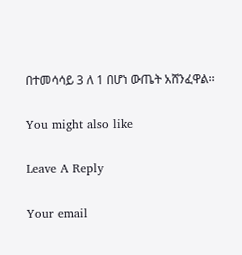በተመሳሳይ 3 ለ 1 በሆነ ውጤት አሸንፈዋል፡፡

You might also like

Leave A Reply

Your email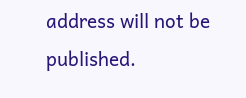address will not be published.